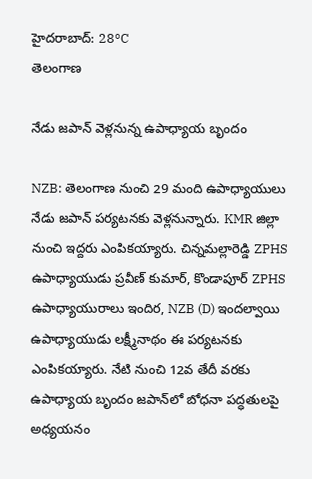హైదరాబాద్: 28°C
తెలంగాణ

నేడు జపాన్ వెళ్లనున్న ఉపాధ్యాయ బృందం

NZB: తెలంగాణ నుంచి 29 మంది ఉపాధ్యాయులు నేడు జపాన్ పర్యటనకు వెళ్లనున్నారు. KMR జిల్లా నుంచి ఇద్దరు ఎంపికయ్యారు. చిన్నమల్లారెడ్డి ZPHS ఉపాధ్యాయుడు ప్రవీణ్ కుమార్, కొండాపూర్ ZPHS ఉపాధ్యాయురాలు ఇందిర, NZB (D) ఇందల్వాయి ఉపాధ్యాయుడు లక్ష్మీనాథం ఈ పర్యటనకు ఎంపికయ్యారు. నేటి నుంచి 12వ తేదీ వరకు ఉపాధ్యాయ బృందం జపాన్‌లో బోధనా పద్ధతులపై అధ్యయనం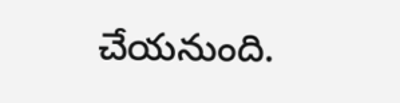చేయనుంది.